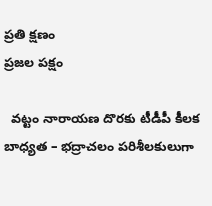ప్రతి క్షణం
ప్రజల పక్షం

  వట్టం నారాయణ దొరకు టీడీపీ కీలక బాధ్యత – భద్రాచలం పరిశీలకులుగా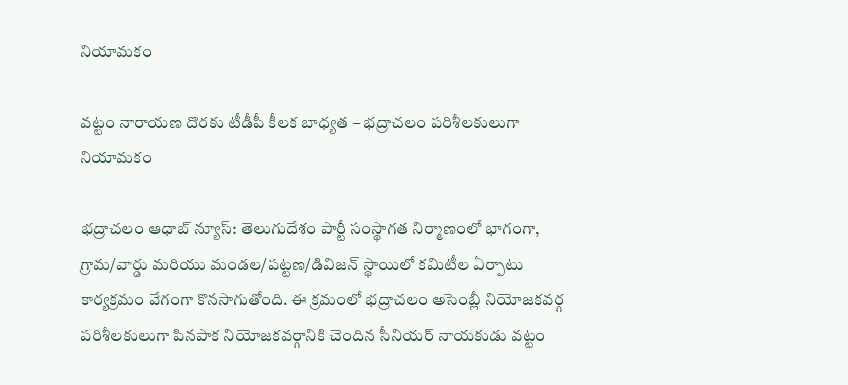నియామకం

వట్టం నారాయణ దొరకు టీడీపీ కీలక బాధ్యత – భద్రాచలం పరిశీలకులుగా నియామకం

భద్రాచలం ఆధాబ్ న్యూస్: తెలుగుదేశం పార్టీ సంస్థాగత నిర్మాణంలో భాగంగా, గ్రామ/వార్డు మరియు మండల/పట్టణ/డివిజన్ స్థాయిలో కమిటీల ఏర్పాటు కార్యక్రమం వేగంగా కొనసాగుతోంది. ఈ క్రమంలో భద్రాచలం అసెంబ్లీ నియోజకవర్గ పరిశీలకులుగా పినపాక నియోజకవర్గానికి చెందిన సీనియర్ నాయకుడు వట్టం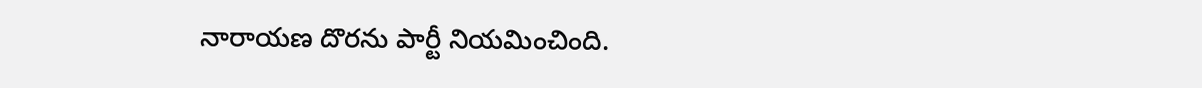నారాయణ దొరను పార్టీ నియమించింది.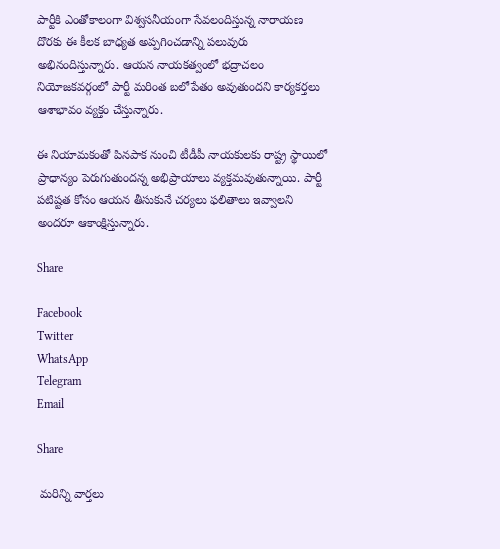పార్టీకి ఎంతోకాలంగా విశ్వసనీయంగా సేవలందిస్తున్న నారాయణ దొరకు ఈ కీలక బాధ్యత అప్పగించడాన్ని పలువురు అభినందిస్తున్నారు. ఆయన నాయకత్వంలో భద్రాచలం నియోజకవర్గంలో పార్టీ మరింత బలోపేతం అవుతుందని కార్యకర్తలు ఆశాభావం వ్యక్తం చేస్తున్నారు.

ఈ నియామకంతో పినపాక నుంచి టీడీపీ నాయకులకు రాష్ట్ర స్థాయిలో ప్రాధాన్యం పెరుగుతుందన్న అభిప్రాయాలు వ్యక్తమవుతున్నాయి. పార్టీ పటిష్టత కోసం ఆయన తీసుకునే చర్యలు ఫలితాలు ఇవ్వాలని అందరూ ఆకాంక్షిస్తున్నారు.

Share

Facebook
Twitter
WhatsApp
Telegram
Email

Share

 మరిన్ని వార్తలు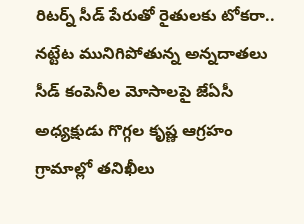రిటర్న్ సీడ్ పేరుతో రైతులకు టోకరా.. నట్టేట మునిగిపోతున్న అన్నదాతలు సీడ్ కంపెనీల మోసాలపై జేఏసీ అధ్యక్షుడు గొగ్గల కృష్ణ ఆగ్రహం గ్రామాల్లో తనిఖీలు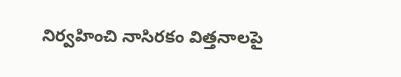నిర్వహించి నాసిరకం విత్తనాలపై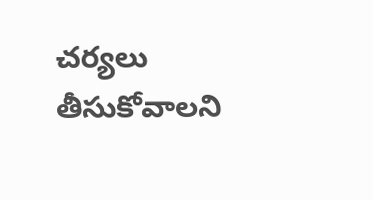చర్యలు తీసుకోవాలని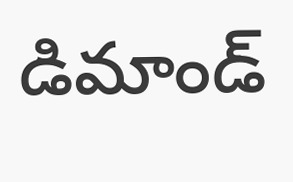డిమాండ్